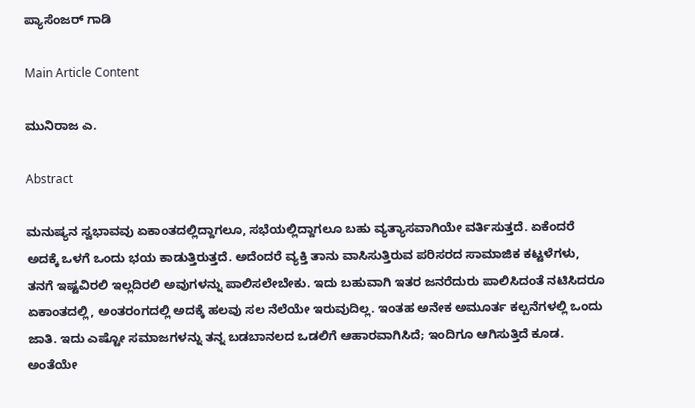ಪ್ಯಾಸೆಂಜರ್ ಗಾಡಿ

Main Article Content

ಮುನಿರಾಜ ಎ.

Abstract

ಮನುಷ್ಯನ ಸ್ವಭಾವವು ಏಕಾಂತದಲ್ಲಿದ್ದಾಗಲೂ, ಸಭೆಯಲ್ಲಿದ್ದಾಗಲೂ ಬಹು ವ್ಯತ್ಯಾಸವಾಗಿಯೇ ವರ್ತಿಸುತ್ತದೆ. ಏಕೆಂದರೆ ಅದಕ್ಕೆ ಒಳಗೆ ಒಂದು ಭಯ ಕಾಡುತ್ತಿರುತ್ತದೆ. ಅದೆಂದರೆ ವ್ಯಕ್ತಿ ತಾನು ವಾಸಿಸುತ್ತಿರುವ ಪರಿಸರದ ಸಾಮಾಜಿಕ ಕಟ್ಟಳೆಗಳು, ತನಗೆ ಇಷ್ಟವಿರಲಿ ಇಲ್ಲದಿರಲಿ ಅವುಗಳನ್ನು ಪಾಲಿಸಲೇಬೇಕು. ಇದು ಬಹುವಾಗಿ ಇತರ ಜನರೆದುರು ಪಾಲಿಸಿದಂತೆ ನಟಿಸಿದರೂ ಏಕಾಂತದಲ್ಲಿ, ಅಂತರಂಗದಲ್ಲಿ ಅದಕ್ಕೆ ಹಲವು ಸಲ ನೆಲೆಯೇ ಇರುವುದಿಲ್ಲ. ಇಂತಹ ಅನೇಕ ಅಮೂರ್ತ ಕಲ್ಪನೆಗಳಲ್ಲಿ ಒಂದು ಜಾತಿ. ಇದು ಎಷ್ಟೋ ಸಮಾಜಗಳನ್ನು ತನ್ನ ಬಡಬಾನಲದ ಒಡಲಿಗೆ ಆಹಾರವಾಗಿಸಿದೆ; ಇಂದಿಗೂ ಆಗಿಸುತ್ತಿದೆ ಕೂಡ. ಅಂತೆಯೇ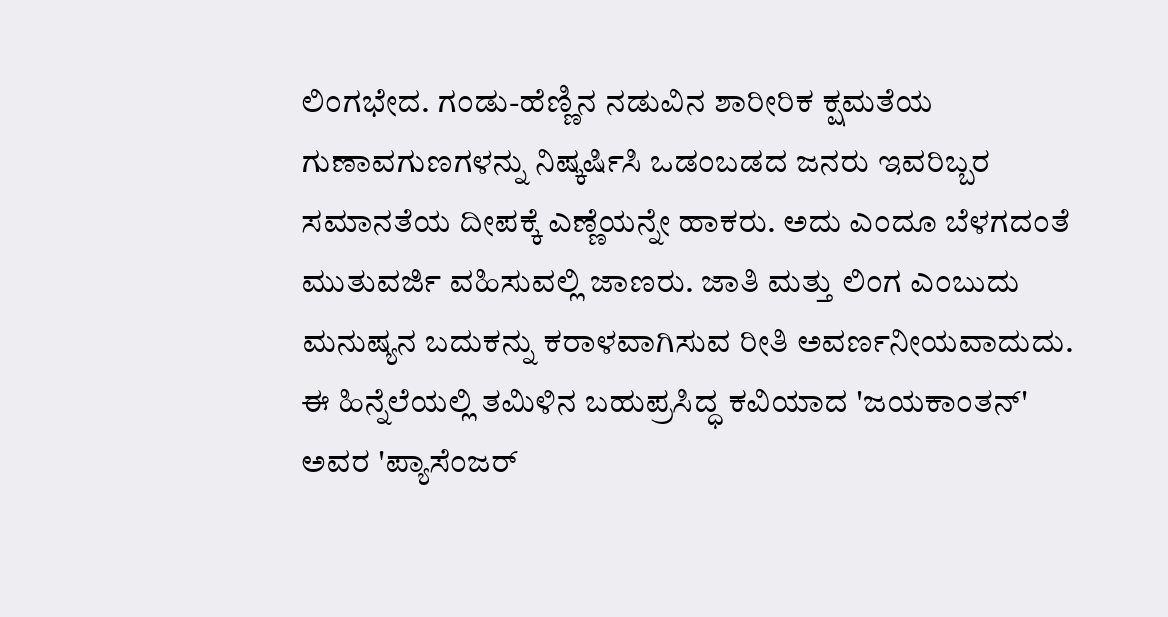ಲಿಂಗಭೇದ. ಗಂಡು-ಹೆಣ್ಣಿನ ನಡುವಿನ ಶಾರೀರಿಕ ಕ್ಷಮತೆಯ ಗುಣಾವಗುಣಗಳನ್ನು ನಿಷ್ಕರ್ಷಿಸಿ ಒಡಂಬಡದ ಜನರು ಇವರಿಬ್ಬರ ಸಮಾನತೆಯ ದೀಪಕ್ಕೆ ಎಣ್ಣೆಯನ್ನೇ ಹಾಕರು. ಅದು ಎಂದೂ ಬೆಳಗದಂತೆ ಮುತುವರ್ಜಿ ವಹಿಸುವಲ್ಲಿ ಜಾಣರು. ಜಾತಿ ಮತ್ತು ಲಿಂಗ ಎಂಬುದು ಮನುಷ್ಯನ ಬದುಕನ್ನು ಕರಾಳವಾಗಿಸುವ ರೀತಿ ಅವರ್ಣನೀಯವಾದುದು. ಈ ಹಿನ್ನೆಲೆಯಲ್ಲಿ ತಮಿಳಿನ ಬಹುಪ್ರಸಿದ್ಧ ಕವಿಯಾದ 'ಜಯಕಾಂತನ್' ಅವರ 'ಪ್ಯಾಸೆಂಜರ್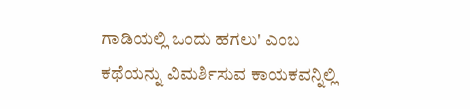ಗಾಡಿಯಲ್ಲಿ ಒಂದು ಹಗಲು' ಎಂಬ ಕಥೆಯನ್ನು ವಿಮರ್ಶಿಸುವ ಕಾಯಕವನ್ನಿಲ್ಲಿ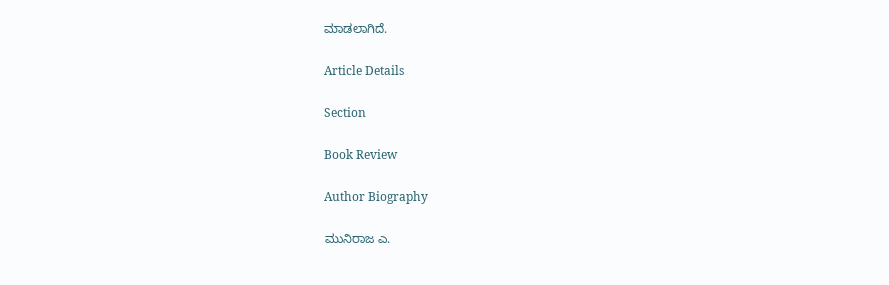ಮಾಡಲಾಗಿದೆ.

Article Details

Section

Book Review

Author Biography

ಮುನಿರಾಜ ಎ.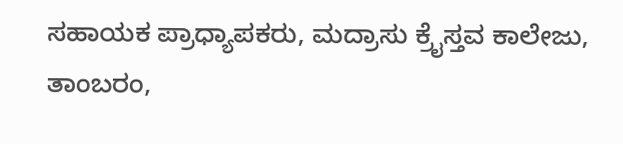ಸಹಾಯಕ ಪ್ರಾಧ್ಯಾಪಕರು, ಮದ್ರಾಸು ಕ್ರೈಸ್ತವ ಕಾಲೇಜು, ತಾಂಬರಂ,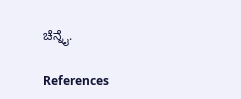ಚೆನ್ನೈ.

References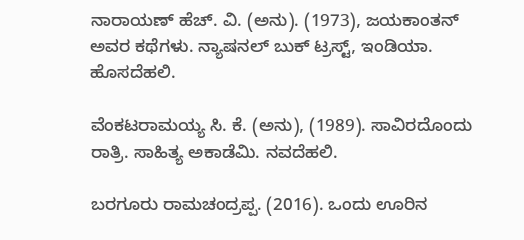ನಾರಾಯಣ್ ಹೆಚ್. ವಿ. (ಅನು). (1973), ಜಯಕಾಂತನ್ ಅವರ ಕಥೆಗಳು. ನ್ಯಾಷನಲ್ ಬುಕ್ ಟ್ರಸ್ಟ್, ಇಂಡಿಯಾ. ಹೊಸದೆಹಲಿ.

ವೆಂಕಟರಾಮಯ್ಯ ಸಿ. ಕೆ. (ಅನು), (1989). ಸಾವಿರದೊಂದು ರಾತ್ರಿ. ಸಾಹಿತ್ಯ ಅಕಾಡೆಮಿ. ನವದೆಹಲಿ.

ಬರಗೂರು ರಾಮಚಂದ್ರಪ್ಪ. (2016). ಒಂದು ಊರಿನ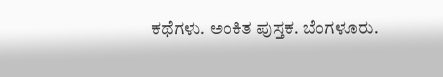ಕಥೆಗಳು. ಅಂಕಿತ ಪುಸ್ತಕ. ಬೆಂಗಳೂರು.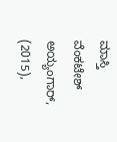ಮಾಸ್ತಿ ವೆಂಕಟೇಶ್ ಅಯ್ಯಂಗಾರ್, (2015),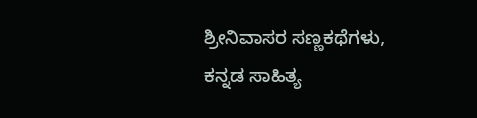ಶ್ರೀನಿವಾಸರ ಸಣ್ಣಕಥೆಗಳು, ಕನ್ನಡ ಸಾಹಿತ್ಯ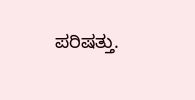ಪರಿಷತ್ತು.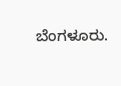ಬೆಂಗಳೂರು.